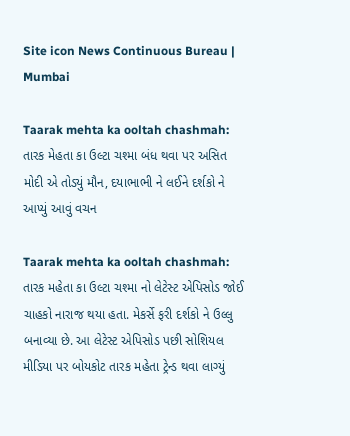Site icon News Continuous Bureau | Mumbai

Taarak mehta ka ooltah chashmah: તારક મેહતા કા ઉલ્ટા ચશ્મા બંધ થવા પર અસિત મોદી એ તોડ્યું મૌન, દયાભાભી ને લઈને દર્શકો ને આપ્યું આવું વચન

Taarak mehta ka ooltah chashmah: તારક મહેતા કા ઉલ્ટા ચશ્મા નો લેટેસ્ટ એપિસોડ જોઈ ચાહકો નારાજ થયા હતા. મેકર્સે ફરી દર્શકો ને ઉલ્લુ બનાવ્યા છે. આ લેટેસ્ટ એપિસોડ પછી સોશિયલ મીડિયા પર બોયકોટ તારક મહેતા ટ્રેન્ડ થવા લાગ્યું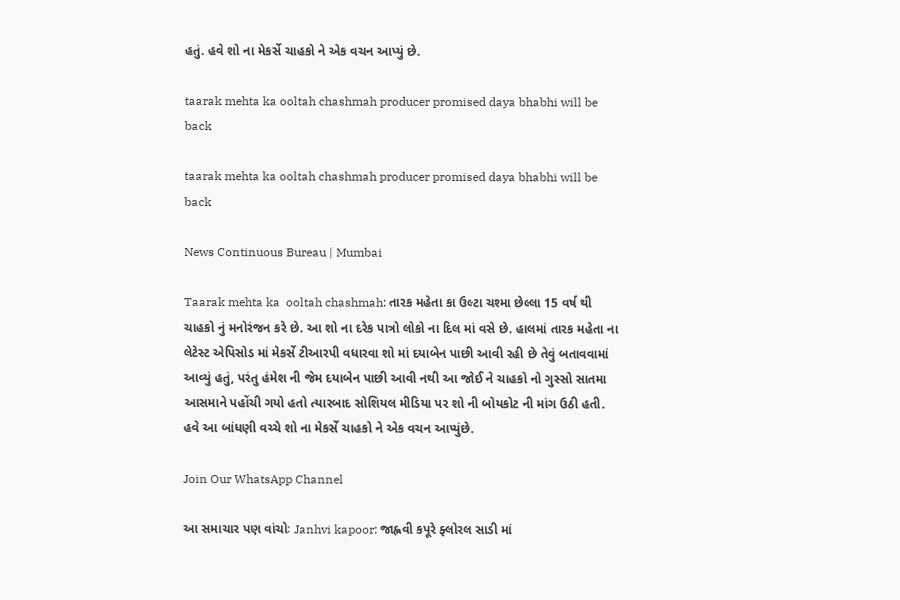હતું. હવે શો ના મેકર્સે ચાહકો ને એક વચન આપ્યું છે.

taarak mehta ka ooltah chashmah producer promised daya bhabhi will be back

taarak mehta ka ooltah chashmah producer promised daya bhabhi will be back

News Continuous Bureau | Mumbai

Taarak mehta ka  ooltah chashmah: તારક મહેતા કા ઉલ્ટા ચશ્મા છેલ્લા 15 વર્ષ થી ચાહકો નું મનોરંજન કરે છે. આ શો ના દરેક પાત્રો લોકો ના દિલ માં વસે છે. હાલમાં તારક મહેતા ના લેટેસ્ટ એપિસોડ માં મેકર્સે ટીઆરપી વધારવા શો માં દયાબેન પાછી આવી રહી છે તેવું બતાવવામાં આવ્યું હતું, પરંતુ હંમેશ ની જેમ દયાબેન પાછી આવી નથી આ જોઈ ને ચાહકો નો ગુસ્સો સાતમા આસમાને પહોંચી ગયો હતો ત્યારબાદ સોશિયલ મીડિયા પર શો ની બોયકોટ ની માંગ ઉઠી હતી. હવે આ બાંધણી વચ્ચે શો ના મેકર્સે ચાહકો ને એક વચન આપ્યુંછે.

Join Our WhatsApp Channel

આ સમાચાર પણ વાંચોઃ Janhvi kapoor: જાહ્નવી કપૂરે ફ્લોરલ સાડી માં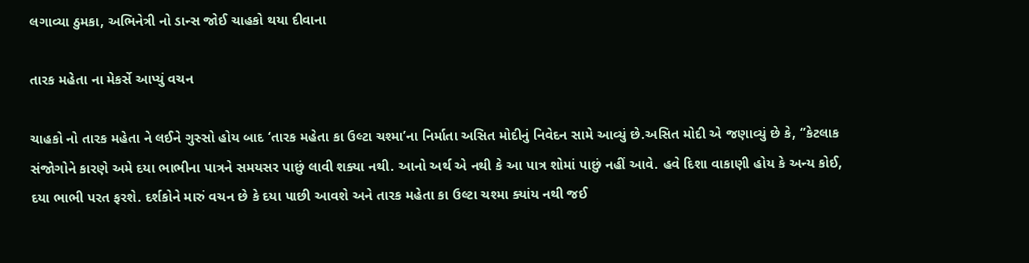લગાવ્યા ઠુમકા, અભિનેત્રી નો ડાન્સ જોઈ ચાહકો થયા દીવાના

તારક મહેતા ના મેકર્સે આપ્યું વચન

ચાહકો નો તારક મહેતા ને લઈને ગુસ્સો હોય બાદ ‘તારક મહેતા કા ઉલ્ટા ચશ્મા’ના નિર્માતા અસિત મોદીનું નિવેદન સામે આવ્યું છે.અસિત મોદી એ જણાવ્યું છે કે, ‘’કેટલાક સંજોગોને કારણે અમે દયા ભાભીના પાત્રને સમયસર પાછું લાવી શક્યા નથી. આનો અર્થ એ નથી કે આ પાત્ર શોમાં પાછું નહીં આવે. હવે દિશા વાકાણી હોય કે અન્ય કોઈ, દયા ભાભી પરત ફરશે. દર્શકોને મારું વચન છે કે દયા પાછી આવશે અને તારક મહેતા કા ઉલ્ટા ચશ્મા ક્યાંય નથી જઈ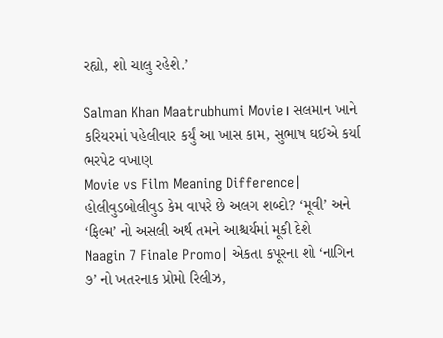રહ્યો, શો ચાલુ રહેશે.’

Salman Khan Maatrubhumi Movie। સલમાન ખાને કરિયરમાં પહેલીવાર કર્યું આ ખાસ કામ, સુભાષ ઘઈએ કર્યા ભરપેટ વખાણ
Movie vs Film Meaning Difference| હોલીવુડબોલીવુડ કેમ વાપરે છે અલગ શબ્દો? ‘મૂવી’ અને ‘ફિલ્મ’ નો અસલી અર્થ તમને આશ્ચર્યમાં મૂકી દેશે
Naagin 7 Finale Promo| એકતા કપૂરના શો ‘નાગિન ૭’ નો ખતરનાક પ્રોમો રિલીઝ,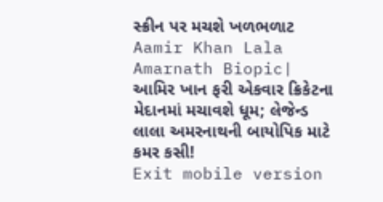સ્ક્રીન પર મચશે ખળભળાટ
Aamir Khan Lala Amarnath Biopic| આમિર ખાન ફરી એકવાર ક્રિકેટના મેદાનમાં મચાવશે ધૂમ; લેજેન્ડ લાલા અમરનાથની બાયોપિક માટે કમર કસી!
Exit mobile version